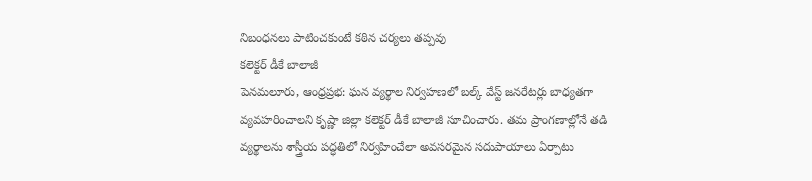నిబంధనలు పాటించకుంటే కఠిన చర్యలు తప్పవు
కలెక్టర్ డీకే బాలాజీ
పెనమలూరు, ఆంధ్రప్రభ: ఘన వ్యర్థాల నిర్వహణలో బల్క్ వేస్ట్ జనరేటర్లు బాధ్యతగా వ్యవహరించాలని కృష్ణా జిల్లా కలెక్టర్ డీకే బాలాజీ సూచించారు. తమ ప్రాంగణాల్లోనే తడి వ్యర్థాలను శాస్త్రీయ పద్ధతిలో నిర్వహించేలా అవసరమైన సదుపాయాలు ఏర్పాటు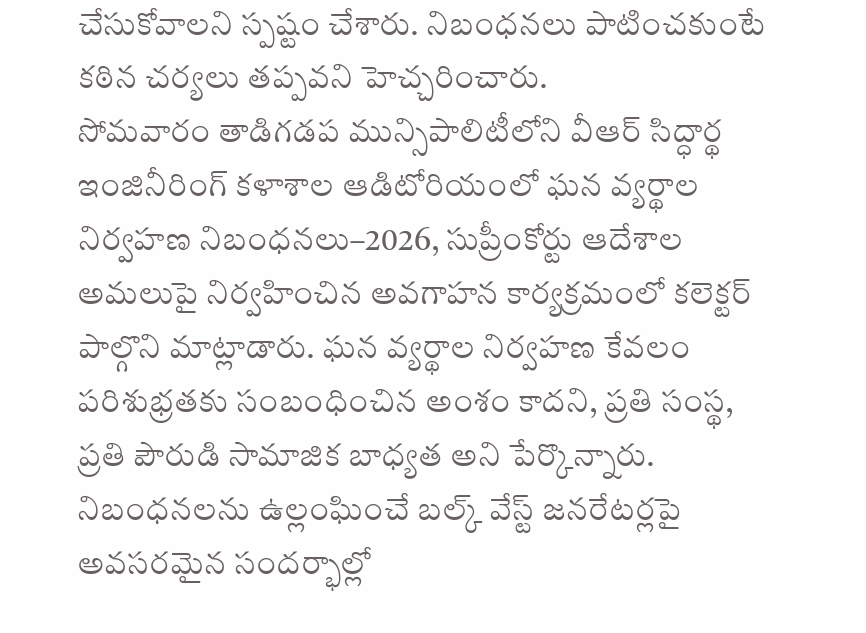చేసుకోవాలని స్పష్టం చేశారు. నిబంధనలు పాటించకుంటే కఠిన చర్యలు తప్పవని హెచ్చరించారు.
సోమవారం తాడిగడప మున్సిపాలిటీలోని వీఆర్ సిద్ధార్థ ఇంజినీరింగ్ కళాశాల ఆడిటోరియంలో ఘన వ్యర్థాల నిర్వహణ నిబంధనలు–2026, సుప్రీంకోర్టు ఆదేశాల అమలుపై నిర్వహించిన అవగాహన కార్యక్రమంలో కలెక్టర్ పాల్గొని మాట్లాడారు. ఘన వ్యర్థాల నిర్వహణ కేవలం పరిశుభ్రతకు సంబంధించిన అంశం కాదని, ప్రతి సంస్థ, ప్రతి పౌరుడి సామాజిక బాధ్యత అని పేర్కొన్నారు.
నిబంధనలను ఉల్లంఘించే బల్క్ వేస్ట్ జనరేటర్లపై అవసరమైన సందర్భాల్లో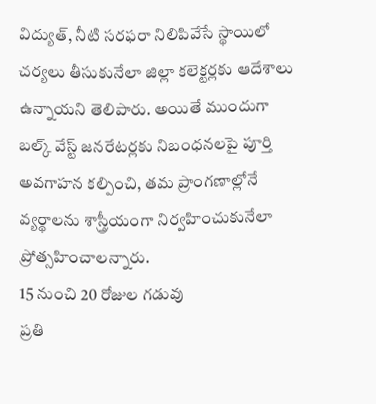విద్యుత్, నీటి సరఫరా నిలిపివేసే స్థాయిలో చర్యలు తీసుకునేలా జిల్లా కలెక్టర్లకు ఆదేశాలు ఉన్నాయని తెలిపారు. అయితే ముందుగా బల్క్ వేస్ట్ జనరేటర్లకు నిబంధనలపై పూర్తి అవగాహన కల్పించి, తమ ప్రాంగణాల్లోనే వ్యర్థాలను శాస్త్రీయంగా నిర్వహించుకునేలా ప్రోత్సహించాలన్నారు.
15 నుంచి 20 రోజుల గడువు
ప్రతి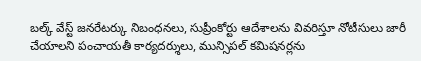బల్క్ వేస్ట్ జనరేటర్కు నిబంధనలు, సుప్రీంకోర్టు ఆదేశాలను వివరిస్తూ నోటీసులు జారీ చేయాలని పంచాయతీ కార్యదర్శులు, మున్సిపల్ కమిషనర్లను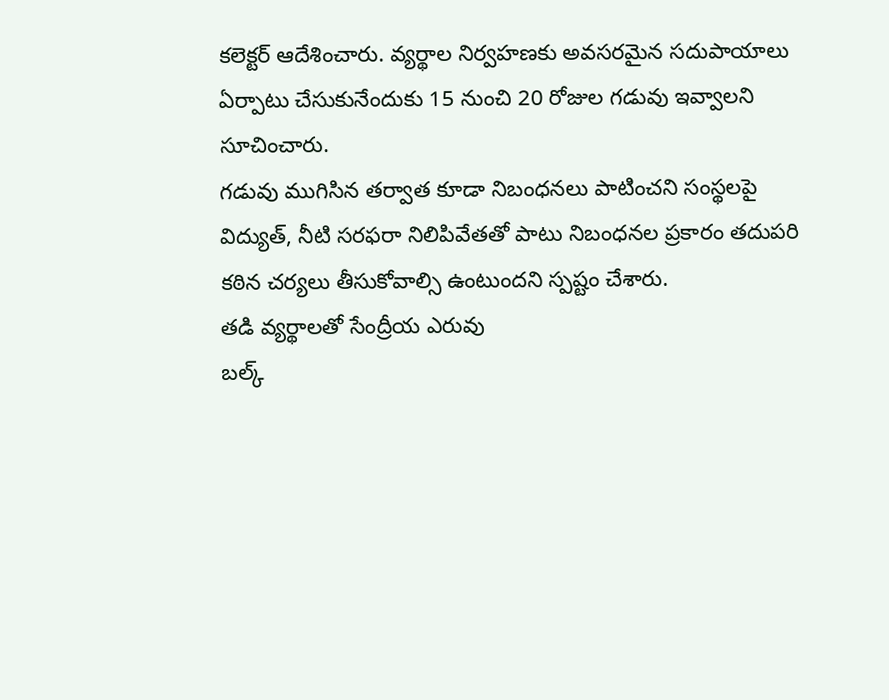కలెక్టర్ ఆదేశించారు. వ్యర్థాల నిర్వహణకు అవసరమైన సదుపాయాలు ఏర్పాటు చేసుకునేందుకు 15 నుంచి 20 రోజుల గడువు ఇవ్వాలని సూచించారు.
గడువు ముగిసిన తర్వాత కూడా నిబంధనలు పాటించని సంస్థలపై విద్యుత్, నీటి సరఫరా నిలిపివేతతో పాటు నిబంధనల ప్రకారం తదుపరి కఠిన చర్యలు తీసుకోవాల్సి ఉంటుందని స్పష్టం చేశారు.
తడి వ్యర్థాలతో సేంద్రీయ ఎరువు
బల్క్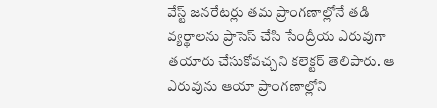వేస్ట్ జనరేటర్లు తమ ప్రాంగణాల్లోనే తడి వ్యర్థాలను ప్రాసెస్ చేసి సేంద్రీయ ఎరువుగా తయారు చేసుకోవచ్చని కలెక్టర్ తెలిపారు. ఆ ఎరువును ఆయా ప్రాంగణాల్లోని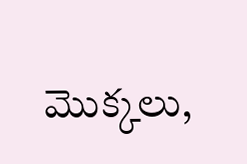మొక్కలు,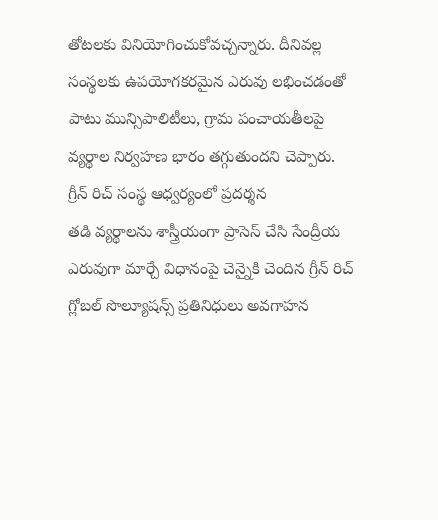తోటలకు వినియోగించుకోవచ్చన్నారు. దీనివల్ల సంస్థలకు ఉపయోగకరమైన ఎరువు లభించడంతో పాటు మున్సిపాలిటీలు, గ్రామ పంచాయతీలపై వ్యర్థాల నిర్వహణ భారం తగ్గుతుందని చెప్పారు.
గ్రీన్ రిచ్ సంస్థ ఆధ్వర్యంలో ప్రదర్శన
తడి వ్యర్థాలను శాస్త్రీయంగా ప్రాసెస్ చేసి సేంద్రీయ ఎరువుగా మార్చే విధానంపై చెన్నైకి చెందిన గ్రీన్ రిచ్ గ్లోబల్ సొల్యూషన్స్ ప్రతినిధులు అవగాహన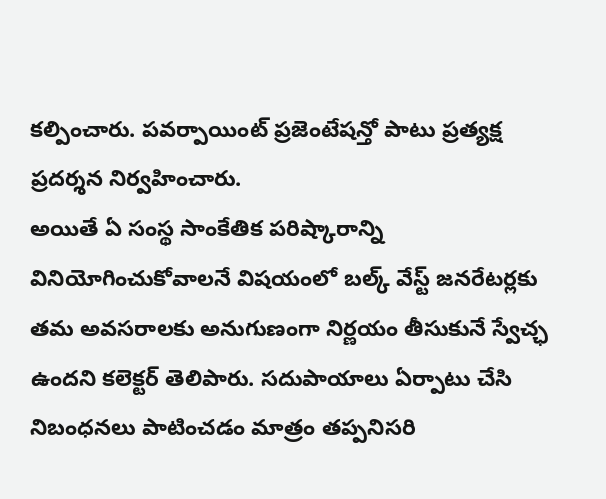కల్పించారు. పవర్పాయింట్ ప్రజెంటేషన్తో పాటు ప్రత్యక్ష ప్రదర్శన నిర్వహించారు.
అయితే ఏ సంస్థ సాంకేతిక పరిష్కారాన్ని వినియోగించుకోవాలనే విషయంలో బల్క్ వేస్ట్ జనరేటర్లకు తమ అవసరాలకు అనుగుణంగా నిర్ణయం తీసుకునే స్వేచ్ఛ ఉందని కలెక్టర్ తెలిపారు. సదుపాయాలు ఏర్పాటు చేసి నిబంధనలు పాటించడం మాత్రం తప్పనిసరి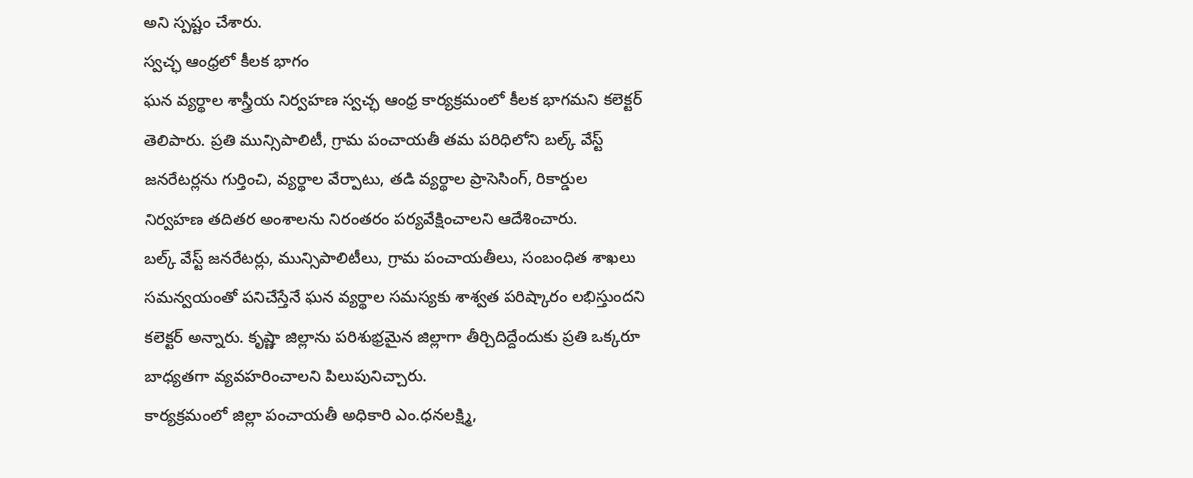అని స్పష్టం చేశారు.
స్వచ్ఛ ఆంధ్రలో కీలక భాగం
ఘన వ్యర్థాల శాస్త్రీయ నిర్వహణ స్వచ్ఛ ఆంధ్ర కార్యక్రమంలో కీలక భాగమని కలెక్టర్ తెలిపారు. ప్రతి మున్సిపాలిటీ, గ్రామ పంచాయతీ తమ పరిధిలోని బల్క్ వేస్ట్ జనరేటర్లను గుర్తించి, వ్యర్థాల వేర్పాటు, తడి వ్యర్థాల ప్రాసెసింగ్, రికార్డుల నిర్వహణ తదితర అంశాలను నిరంతరం పర్యవేక్షించాలని ఆదేశించారు.
బల్క్ వేస్ట్ జనరేటర్లు, మున్సిపాలిటీలు, గ్రామ పంచాయతీలు, సంబంధిత శాఖలు సమన్వయంతో పనిచేస్తేనే ఘన వ్యర్థాల సమస్యకు శాశ్వత పరిష్కారం లభిస్తుందని కలెక్టర్ అన్నారు. కృష్ణా జిల్లాను పరిశుభ్రమైన జిల్లాగా తీర్చిదిద్దేందుకు ప్రతి ఒక్కరూ బాధ్యతగా వ్యవహరించాలని పిలుపునిచ్చారు.
కార్యక్రమంలో జిల్లా పంచాయతీ అధికారి ఎం.ధనలక్ష్మి,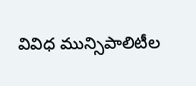వివిధ మున్సిపాలిటీల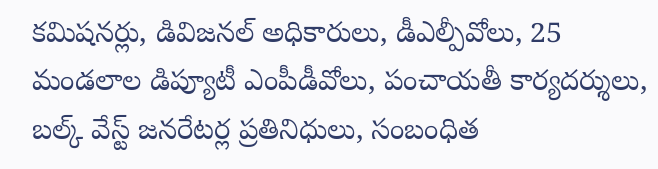కమిషనర్లు, డివిజనల్ అధికారులు, డీఎల్పీవోలు, 25 మండలాల డిప్యూటీ ఎంపీడీవోలు, పంచాయతీ కార్యదర్శులు, బల్క్ వేస్ట్ జనరేటర్ల ప్రతినిధులు, సంబంధిత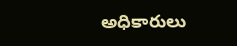అధికారులు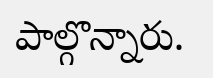పాల్గొన్నారు.